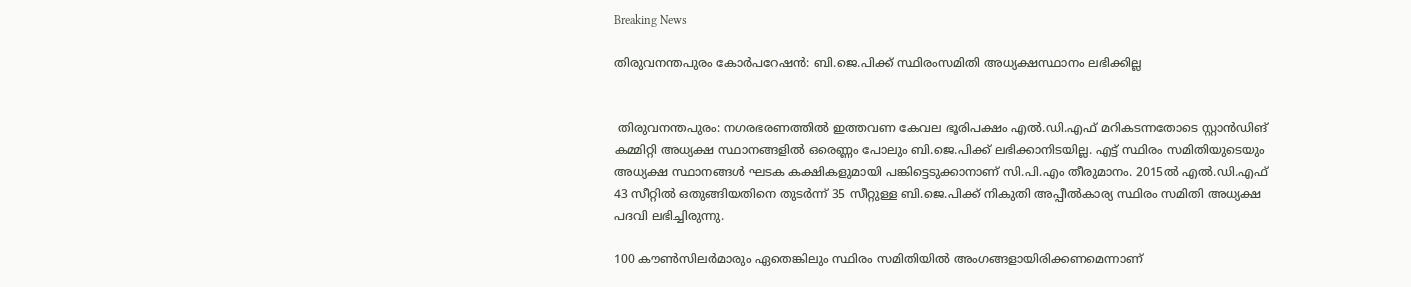Breaking News

തിരുവനന്തപുരം കോര്‍പറേഷന്‍: ബി.ജെ.പിക്ക് സ്ഥിരംസമിതി അധ്യക്ഷസ്ഥാനം ലഭിക്കില്ല


 തിരുവനന്തപുരം: നഗരഭരണത്തില്‍ ഇത്തവണ കേവല ഭൂരിപക്ഷം എല്‍.ഡി.എഫ് മറികടന്നതോടെ സ്റ്റാന്‍ഡിങ് കമ്മിറ്റി അധ്യക്ഷ സ്ഥാനങ്ങളില്‍ ഒരെണ്ണം പോലും ബി.ജെ.പിക്ക് ലഭിക്കാനിടയില്ല. എട്ട് സ്ഥിരം സമിതിയുടെയും അധ്യക്ഷ സ്ഥാനങ്ങള്‍ ഘടക കക്ഷികളുമായി പങ്കിട്ടെടുക്കാനാണ് സി.പി.എം തീരുമാനം. 2015ല്‍ എല്‍.ഡി.എഫ് 43 സീറ്റില്‍ ഒതുങ്ങിയതിനെ തുടര്‍ന്ന് 35 സീറ്റുള്ള ബി.ജെ.പിക്ക് നികുതി അപ്പീല്‍കാര്യ സ്ഥിരം സമിതി അധ്യക്ഷ പദവി ലഭിച്ചിരുന്നു.

100 കൗണ്‍സിലര്‍മാരും ഏതെങ്കിലും സ്ഥിരം സമിതിയില്‍ അംഗങ്ങളായിരിക്കണമെന്നാണ്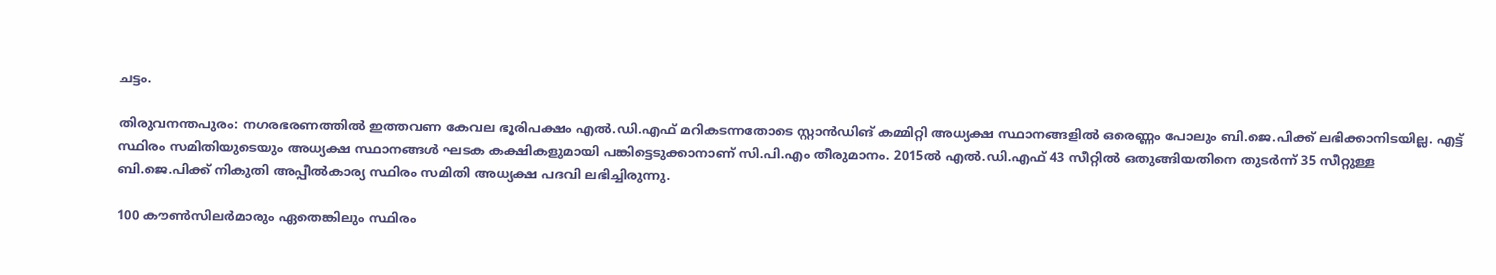ചട്ടം.

തിരുവനന്തപുരം: നഗരഭരണത്തില്‍ ഇത്തവണ കേവല ഭൂരിപക്ഷം എല്‍.ഡി.എഫ് മറികടന്നതോടെ സ്റ്റാന്‍ഡിങ് കമ്മിറ്റി അധ്യക്ഷ സ്ഥാനങ്ങളില്‍ ഒരെണ്ണം പോലും ബി.ജെ.പിക്ക് ലഭിക്കാനിടയില്ല. എട്ട് സ്ഥിരം സമിതിയുടെയും അധ്യക്ഷ സ്ഥാനങ്ങള്‍ ഘടക കക്ഷികളുമായി പങ്കിട്ടെടുക്കാനാണ് സി.പി.എം തീരുമാനം. 2015ല്‍ എല്‍.ഡി.എഫ് 43 സീറ്റില്‍ ഒതുങ്ങിയതിനെ തുടര്‍ന്ന് 35 സീറ്റുള്ള ബി.ജെ.പിക്ക് നികുതി അപ്പീല്‍കാര്യ സ്ഥിരം സമിതി അധ്യക്ഷ പദവി ലഭിച്ചിരുന്നു.

100 കൗണ്‍സിലര്‍മാരും ഏതെങ്കിലും സ്ഥിരം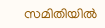സമിതിയില്‍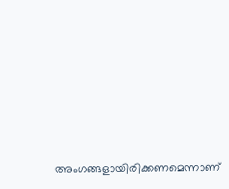അംഗങ്ങളായിരിക്കണമെന്നാണ്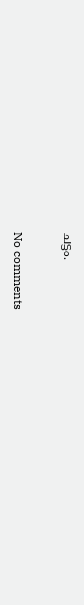ചട്ടം.


No comments